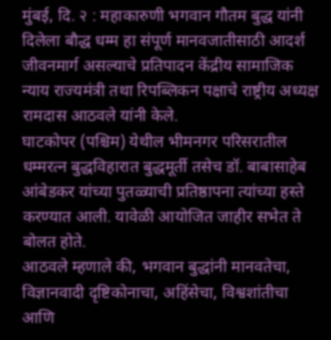मुंबई, दि. २ : महाकारुणी भगवान गौतम बुद्ध यांनी दिलेला बौद्ध धम्म हा संपूर्ण मानवजातीसाठी आदर्श जीवनमार्ग असल्याचे प्रतिपादन केंद्रीय सामाजिक न्याय राज्यमंत्री तथा रिपब्लिकन पक्षाचे राष्ट्रीय अध्यक्ष रामदास आठवले यांनी केले.
घाटकोपर (पश्चिम) येथील भीमनगर परिसरातील धम्मरत्न बुद्धविहारात बुद्धमूर्ती तसेच डॉ. बाबासाहेब आंबेडकर यांच्या पुतळ्याची प्रतिष्ठापना त्यांच्या हस्ते करण्यात आली. यावेळी आयोजित जाहीर सभेत ते बोलत होते.
आठवले म्हणाले की, भगवान बुद्धांनी मानवतेचा, विज्ञानवादी दृष्टिकोनाचा, अहिंसेचा, विश्वशांतीचा आणि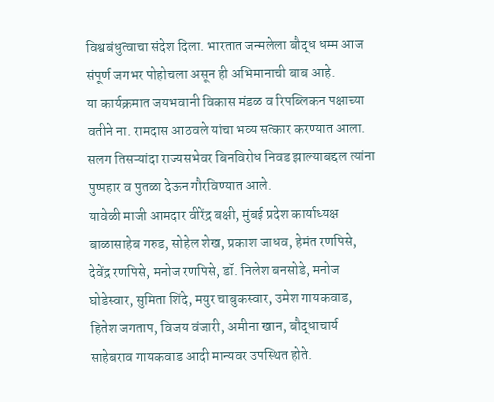विश्वबंधुत्वाचा संदेश दिला. भारतात जन्मलेला बौद्ध धम्म आज संपूर्ण जगभर पोहोचला असून ही अभिमानाची बाब आहे.
या कार्यक्रमात जयभवानी विकास मंडळ व रिपब्लिकन पक्षाच्या वतीने ना. रामदास आठवले यांचा भव्य सत्कार करण्यात आला. सलग तिसऱ्यांदा राज्यसभेवर बिनविरोध निवड झाल्याबद्दल त्यांना पुष्पहार व पुतळा देऊन गौरविण्यात आले.
यावेळी माजी आमदार वीरेंद्र बक्षी, मुंबई प्रदेश कार्याध्यक्ष बाळासाहेब गरुड, सोहेल शेख, प्रकाश जाधव, हेमंत रणपिसे, देवेंद्र रणपिसे, मनोज रणपिसे, डॉ. निलेश बनसोडे, मनोज घोडेस्वार, सुमिता शिंदे, मयुर चाबुकस्वार, उमेश गायकवाड, हितेश जगताप, विजय वंजारी, अमीना खान, बौद्धाचार्य साहेबराव गायकवाड आदी मान्यवर उपस्थित होते.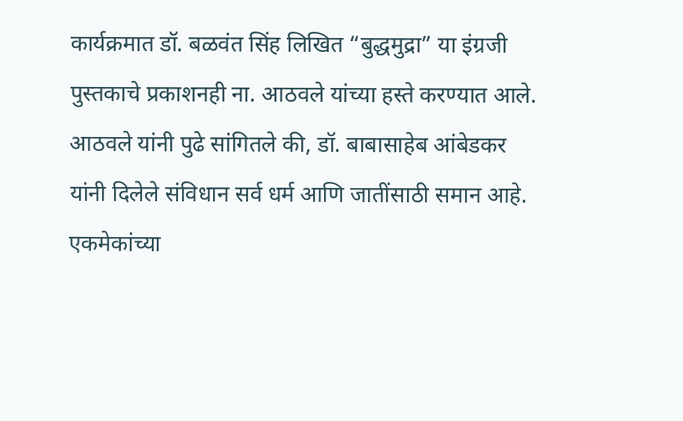कार्यक्रमात डॉ. बळवंत सिंह लिखित “बुद्धमुद्रा” या इंग्रजी पुस्तकाचे प्रकाशनही ना. आठवले यांच्या हस्ते करण्यात आले.
आठवले यांनी पुढे सांगितले की, डॉ. बाबासाहेब आंबेडकर यांनी दिलेले संविधान सर्व धर्म आणि जातींसाठी समान आहे. एकमेकांच्या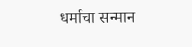धर्माचा सन्मान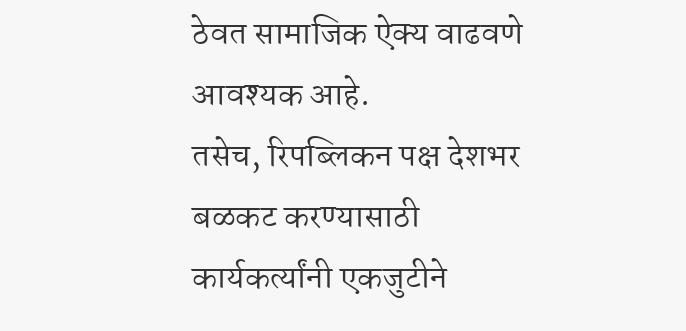ठेवत सामाजिक ऐक्य वाढवणे आवश्यक आहे.
तसेच, रिपब्लिकन पक्ष देशभर बळकट करण्यासाठी कार्यकर्त्यांनी एकजुटीने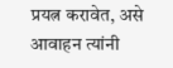प्रयत्न करावेत, असे आवाहन त्यांनी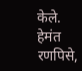केले.
हेमंत रणपिसे,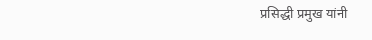प्रसिद्धी प्रमुख यांनी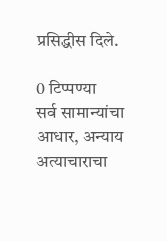प्रसिद्धीस दिले.

0 टिप्पण्या
सर्व सामान्यांचा आधार, अन्याय अत्याचाराचा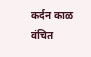कर्दन काळ वंचित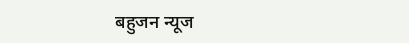बहुजन न्यूज